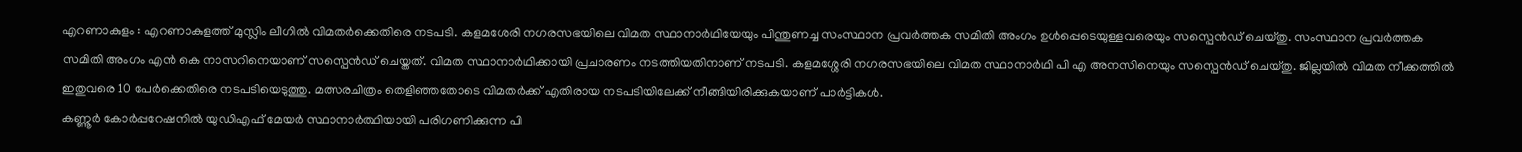എറണാകുളം : എറണാകുളത്ത് മുസ്ലിം ലീഗിൽ വിമതർക്കെതിരെ നടപടി. കളമശേരി നഗരസഭയിലെ വിമത സ്ഥാനാർഥിയേയും പിന്തുണച്ച സംസ്ഥാന പ്രവർത്തക സമിതി അംഗം ഉൾപ്പെടെയുള്ളവരെയും സസ്പെൻഡ് ചെയ്തു. സംസ്ഥാന പ്രവർത്തക സമിതി അംഗം എൻ കെ നാസറിനെയാണ് സസ്പെൻഡ് ചെയ്തത്. വിമത സ്ഥാനാർഥിക്കായി പ്രചാരണം നടത്തിയതിനാണ് നടപടി. കളമശ്ശേരി നഗരസഭയിലെ വിമത സ്ഥാനാർഥി പി എ അനസിനെയും സസ്പെൻഡ് ചെയ്തു. ജില്ലയിൽ വിമത നീക്കത്തിൽ ഇതുവരെ 10 പേർക്കെതിരെ നടപടിയെടുത്തു. മത്സരചിത്രം തെളിഞ്ഞതോടെ വിമതർക്ക് എതിരായ നടപടിയിലേക്ക് നീങ്ങിയിരിക്കുകയാണ് പാർട്ടികൾ.
കണ്ണൂർ കോർപ്പറേഷനിൽ യുഡിഎഫ് മേയർ സ്ഥാനാർത്ഥിയായി പരിഗണിക്കുന്ന പി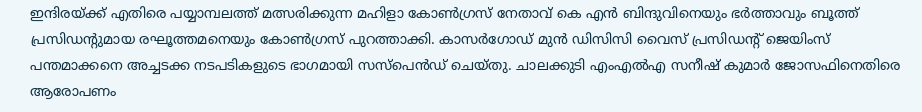ഇന്ദിരയ്ക്ക് എതിരെ പയ്യാമ്പലത്ത് മത്സരിക്കുന്ന മഹിളാ കോൺഗ്രസ് നേതാവ് കെ എൻ ബിന്ദുവിനെയും ഭർത്താവും ബൂത്ത് പ്രസിഡന്റുമായ രഘൂത്തമനെയും കോൺഗ്രസ് പുറത്താക്കി. കാസർഗോഡ് മുൻ ഡിസിസി വൈസ് പ്രസിഡന്റ് ജെയിംസ് പന്തമാക്കനെ അച്ചടക്ക നടപടികളുടെ ഭാഗമായി സസ്പെൻഡ് ചെയ്തു. ചാലക്കുടി എംഎൽഎ സനീഷ് കുമാർ ജോസഫിനെതിരെ ആരോപണം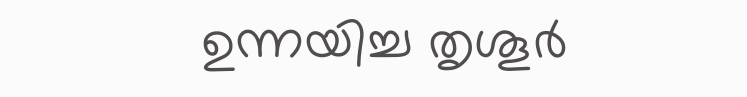ഉന്നയിച്ച തൃശൂർ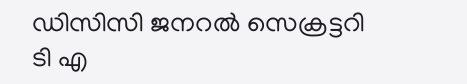ഡിസിസി ജനറൽ സെക്രട്ടറി ടി എ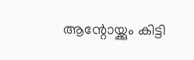ആന്റോയ്ക്കും കിട്ടി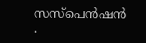സസ്പെൻഷൻ .